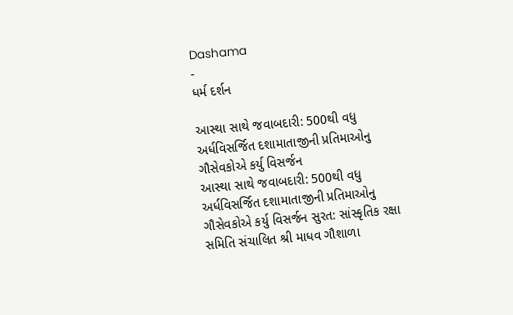Dashama
-
ધર્મ દર્શન

આસ્થા સાથે જવાબદારી: 500થી વધુ અર્ધવિસર્જિત દશામાતાજીની પ્રતિમાઓનુ ગૌસેવકોએ કર્યુ વિસર્જન
આસ્થા સાથે જવાબદારી: 500થી વધુ અર્ધવિસર્જિત દશામાતાજીની પ્રતિમાઓનુ ગૌસેવકોએ કર્યુ વિસર્જન સુરત: સાંસ્કૃતિક રક્ષા સમિતિ સંચાલિત શ્રી માધવ ગૌશાળા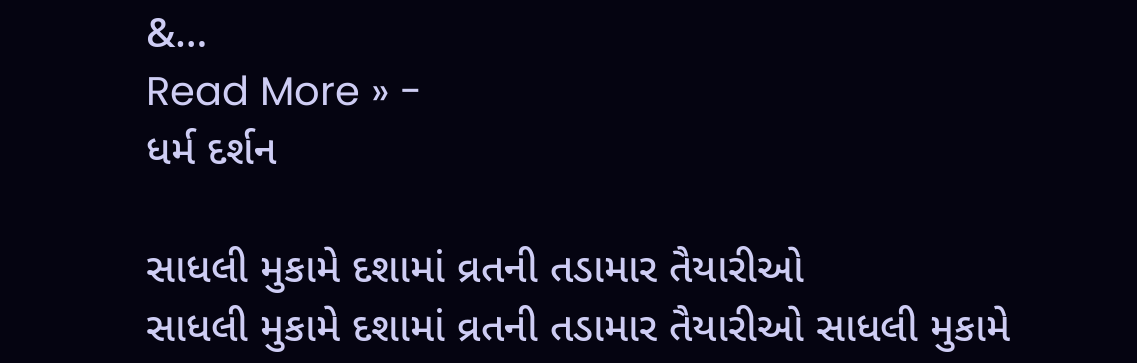&…
Read More » -
ધર્મ દર્શન

સાધલી મુકામે દશામાં વ્રતની તડામાર તૈયારીઓ
સાધલી મુકામે દશામાં વ્રતની તડામાર તૈયારીઓ સાધલી મુકામે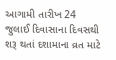આગામી તારીખ 24 જુલાઈ દિવાસાના દિવસથી શરૂ થતાં દશામાના વ્રત માટે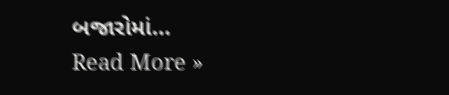બજારોમાં…
Read More »